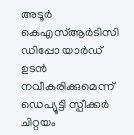അടൂർ കെഎസ്ആർടിസി ഡിപ്പോ യാർഡ് ഉടൻ നവീകരിക്കുമെന്ന് ഡെപ്യൂട്ടി സ്പീക്കർ ചിറ്റയം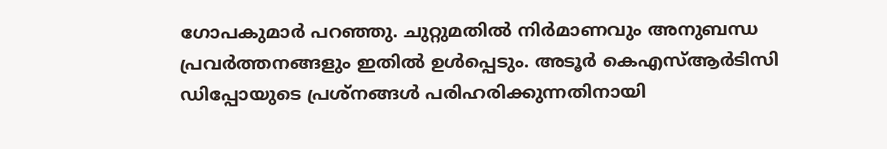ഗോപകുമാർ പറഞ്ഞു. ചുറ്റുമതിൽ നിർമാണവും അനുബന്ധ പ്രവർത്തനങ്ങളും ഇതിൽ ഉൾപ്പെടും. അടൂർ കെഎസ്ആർടിസി ഡിപ്പോയുടെ പ്രശ്നങ്ങൾ പരിഹരിക്കുന്നതിനായി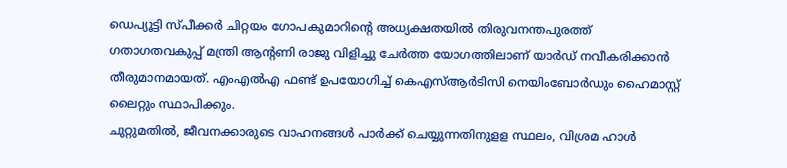ഡെപ്യൂട്ടി സ്പീക്കർ ചിറ്റയം ഗോപകുമാറിന്റെ അധ്യക്ഷതയിൽ തിരുവനന്തപുരത്ത് ഗതാഗതവകുപ്പ് മന്ത്രി ആന്റണി രാജു വിളിച്ചു ചേർത്ത യോഗത്തിലാണ് യാർഡ് നവീകരിക്കാൻ തീരുമാനമായത്. എംഎൽഎ ഫണ്ട് ഉപയോഗിച്ച് കെഎസ്ആർടിസി നെയിംബോർഡും ഹൈമാസ്റ്റ് ലൈറ്റും സ്ഥാപിക്കും.
ചുറ്റുമതിൽ, ജീവനക്കാരുടെ വാഹനങ്ങൾ പാർക്ക് ചെയ്യുന്നതിനുളള സ്ഥലം, വിശ്രമ ഹാൾ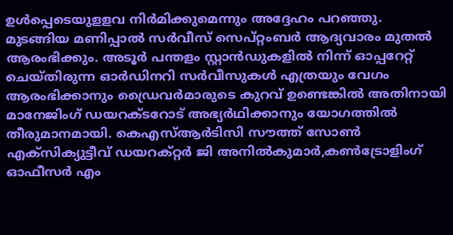ഉൾപ്പെടെയുളളവ നിർമിക്കുമെന്നും അദ്ദേഹം പറഞ്ഞു.
മുടങ്ങിയ മണിപ്പാൽ സർവീസ് സെപ്റ്റംബർ ആദ്യവാരം മുതൽ ആരംഭിക്കും. അടൂർ പന്തളം സ്റ്റാൻഡുകളിൽ നിന്ന് ഓപ്പറേറ്റ് ചെയ്തിരുന്ന ഓർഡിനറി സർവീസുകൾ എത്രയും വേഗം ആരംഭിക്കാനും ഡ്രൈവർമാരുടെ കുറവ് ഉണ്ടെങ്കിൽ അതിനായി മാനേജിംഗ് ഡയറക്ടറോട് അഭ്യർഥിക്കാനും യോഗത്തിൽ തീരുമാനമായി. കെഎസ്ആർടിസി സൗത്ത് സോൺ എക്സിക്യുട്ടീവ് ഡയറക്റ്റർ ജി അനിൽകുമാർ,കൺട്രോളിംഗ് ഓഫീസർ എം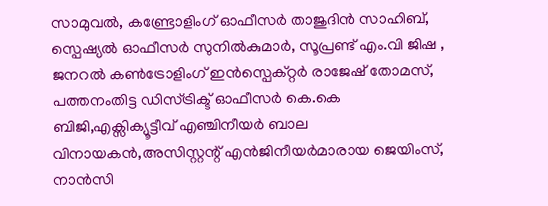സാമുവൽ, കണ്ട്രോളിംഗ് ഓഫീസർ താജുദിൻ സാഹിബ്, സ്പെഷ്യൽ ഓഫീസർ സുനിൽകുമാർ, സൂപ്രണ്ട് എം.വി ജിഷ , ജനറൽ കൺട്രോളിംഗ് ഇൻസ്പെക്റ്റർ രാജേഷ് തോമസ്, പത്തനംതിട്ട ഡിസ്ട്രിക്ട് ഓഫീസർ കെ.കെ ബിജി,എക്സിക്യൂട്ടീവ് എഞ്ചിനീയർ ബാല വിനായകൻ,അസിസ്റ്റന്റ് എൻജിനീയർമാരായ ജെയിംസ്, നാൻസി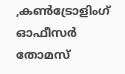,കൺട്രോളിംഗ് ഓഫീസർ തോമസ്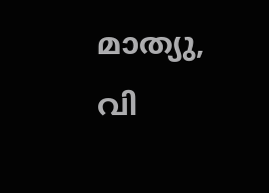മാത്യു, വി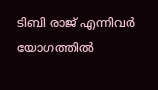ടിബി രാജ് എന്നിവർ യോഗത്തിൽ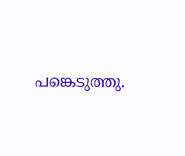പങ്കെടുത്തു.